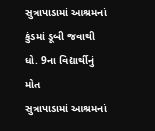સુત્રાપાડામાં આશ્રમનાં કુંડમાં ડૂબી જવાથી ધો. 9ના વિદ્યાર્થીનું મોત
સુત્રાપાડામાં આશ્રમનાં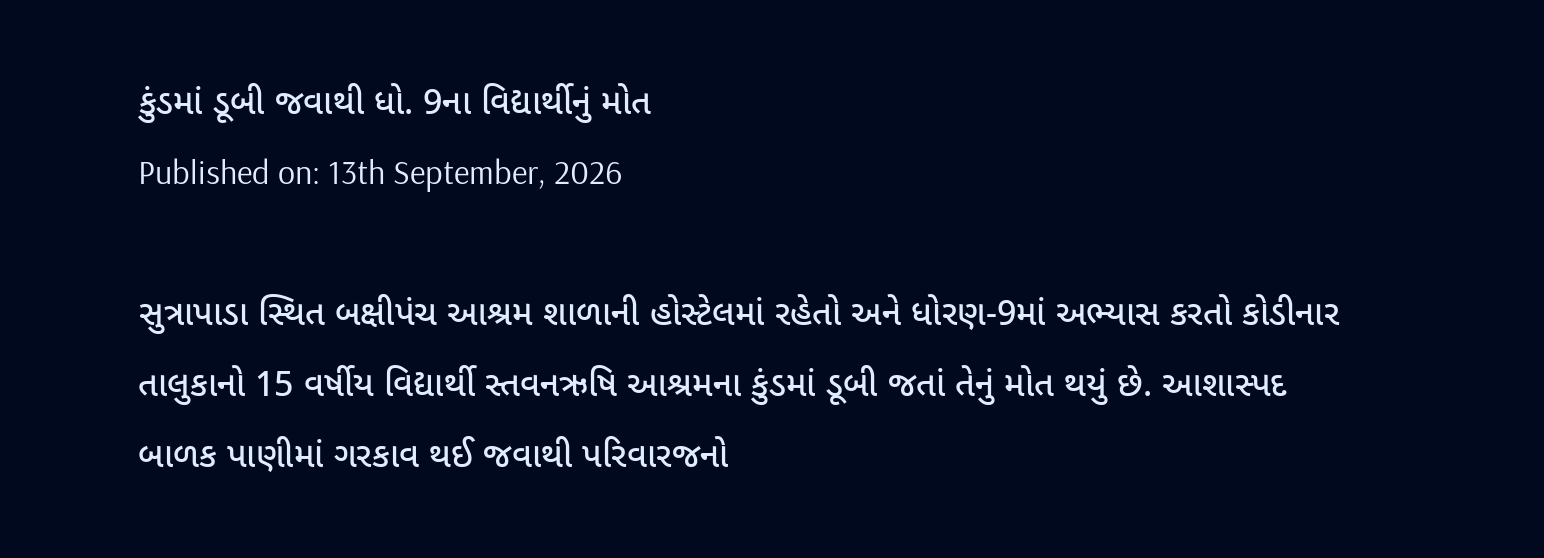કુંડમાં ડૂબી જવાથી ધો. 9ના વિદ્યાર્થીનું મોત
Published on: 13th September, 2026

સુત્રાપાડા સ્થિત બક્ષીપંચ આશ્રમ શાળાની હોસ્ટેલમાં રહેતો અને ધોરણ-9માં અભ્યાસ કરતો કોડીનાર તાલુકાનો 15 વર્ષીય વિદ્યાર્થી સ્તવનઋષિ આશ્રમના કુંડમાં ડૂબી જતાં તેનું મોત થયું છે. આશાસ્પદ બાળક પાણીમાં ગરકાવ થઈ જવાથી પરિવારજનો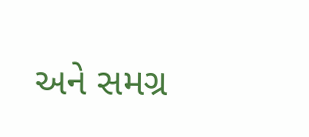અને સમગ્ર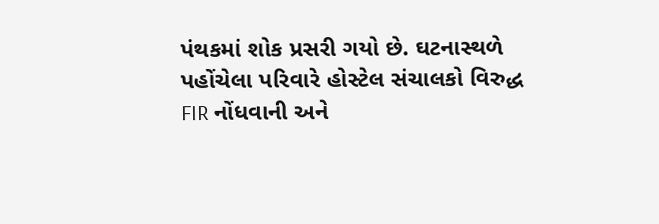પંથકમાં શોક પ્રસરી ગયો છે. ઘટનાસ્થળે પહોંચેલા પરિવારે હોસ્ટેલ સંચાલકો વિરુદ્ધ FIR નોંધવાની અને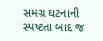સમગ્ર ઘટનાની સ્પષ્ટતા બાદ જ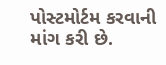પોસ્ટમોર્ટમ કરવાની માંગ કરી છે.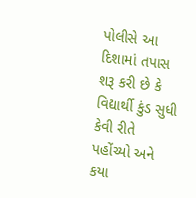પોલીસે આ દિશામાં તપાસ શરૂ કરી છે કે વિદ્યાર્થી કુંડ સુધી કેવી રીતે પહોંચ્યો અને કયા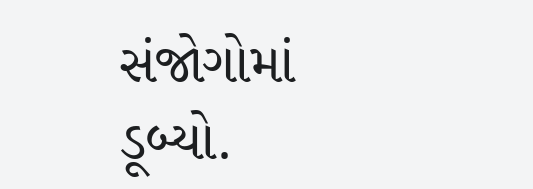સંજોગોમાં ડૂબ્યો.